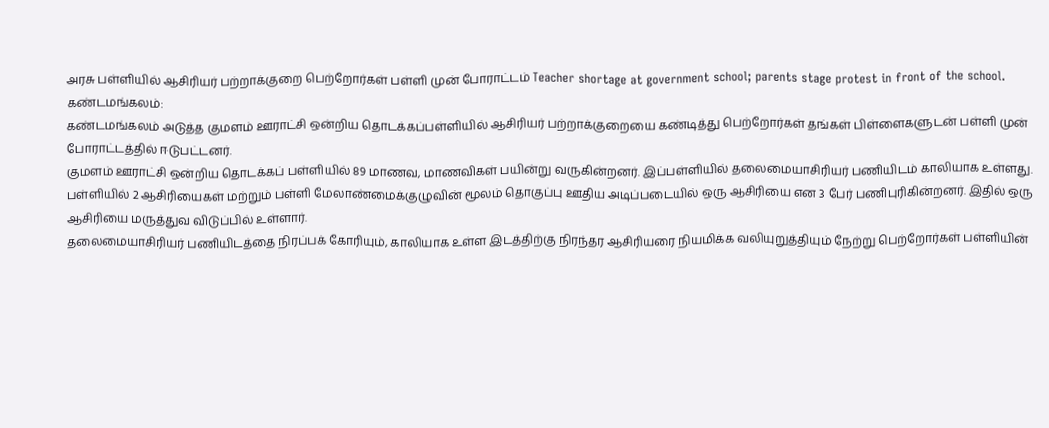அரசு பள்ளியில் ஆசிரியர் பற்றாக்குறை பெற்றோர்கள் பள்ளி முன் போராட்டம் Teacher shortage at government school; parents stage protest in front of the school.
கண்டமங்கலம்:
கண்டமங்கலம் அடுத்த குமளம் ஊராட்சி ஒன்றிய தொடக்கப்பள்ளியில் ஆசிரியர் பற்றாக்குறையை கண்டித்து பெற்றோர்கள் தங்கள் பிள்ளைகளுடன் பள்ளி முன் போராட்டத்தில் ஈடுபட்டனர்.
குமளம் ஊராட்சி ஒன்றிய தொடக்கப் பள்ளியில் 89 மாணவ, மாணவிகள் பயின்று வருகின்றனர். இப்பள்ளியில் தலைமையாசிரியர் பணியிடம் காலியாக உள்ளது. பள்ளியில் 2 ஆசிரியைகள் மற்றும் பள்ளி மேலாண்மைக்குழுவின் மூலம் தொகுப்பு ஊதிய அடிப்படையில் ஒரு ஆசிரியை என 3 பேர் பணிபுரிகின்றனர். இதில் ஒரு ஆசிரியை மருத்துவ விடுப்பில் உள்ளார்.
தலைமையாசிரியர் பணியிடத்தை நிரப்பக் கோரியும், காலியாக உள்ள இடத்திற்கு நிரந்தர ஆசிரியரை நியமிக்க வலியுறுத்தியும் நேற்று பெற்றோர்கள் பள்ளியின்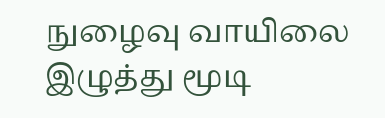நுழைவு வாயிலை இழுத்து மூடி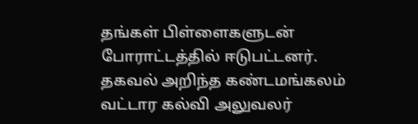தங்கள் பிள்ளைகளுடன் போராட்டத்தில் ஈடுபட்டனர்.
தகவல் அறிந்த கண்டமங்கலம் வட்டார கல்வி அலுவலர்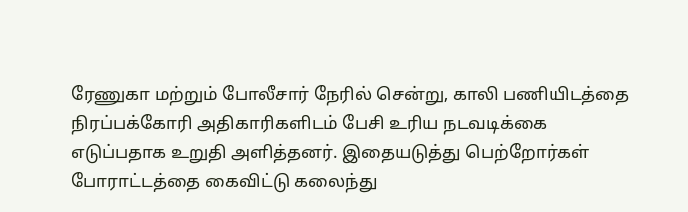ரேணுகா மற்றும் போலீசார் நேரில் சென்று, காலி பணியிடத்தை நிரப்பக்கோரி அதிகாரிகளிடம் பேசி உரிய நடவடிக்கை எடுப்பதாக உறுதி அளித்தனர். இதையடுத்து பெற்றோர்கள் போராட்டத்தை கைவிட்டு கலைந்து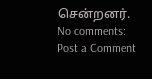சென்றனர்.
No comments:
Post a Comment